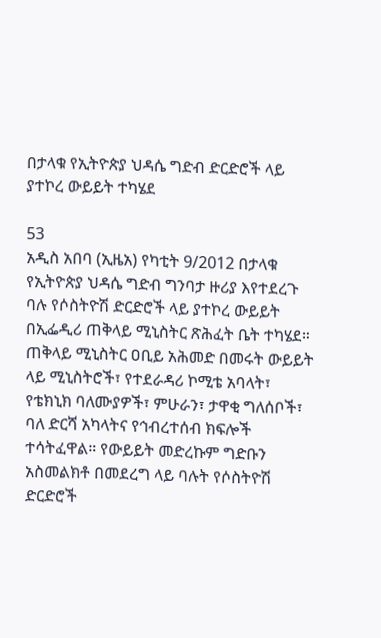በታላቁ የኢትዮጵያ ህዳሴ ግድብ ድርድሮች ላይ ያተኮረ ውይይት ተካሄደ

53
አዲስ አበባ (ኢዜአ) የካቲት 9/2012 በታላቁ የኢትዮጵያ ህዳሴ ግድብ ግንባታ ዙሪያ እየተደረጉ ባሉ የሶስትዮሽ ድርድሮች ላይ ያተኮረ ውይይት በኢፌዲሪ ጠቅላይ ሚኒስትር ጽሕፈት ቤት ተካሄደ። ጠቅላይ ሚኒስትር ዐቢይ አሕመድ በመሩት ውይይት ላይ ሚኒስትሮች፣ የተደራዳሪ ኮሚቴ አባላት፣ የቴክኒክ ባለሙያዎች፣ ምሁራን፣ ታዋቂ ግለሰቦች፣ ባለ ድርሻ አካላትና የኅብረተሰብ ክፍሎች ተሳትፈዋል። የውይይት መድረኩም ግድቡን አስመልክቶ በመደረግ ላይ ባሉት የሶስትዮሽ ድርድሮች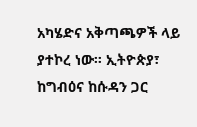አካሄድና አቅጣጫዎች ላይ ያተኮረ ነው። ኢትዮጵያ፣ ከግብዕና ከሱዳን ጋር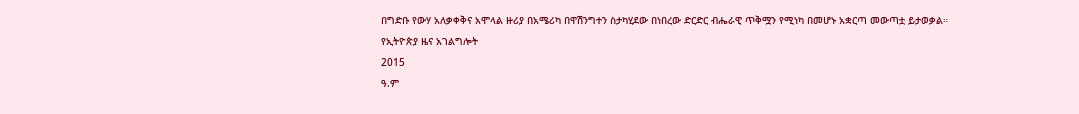በግድቡ የውሃ አለቃቀቅና አሞላል ዙሪያ በአሜሪካ በዋሽንግተን ስታካሂደው በነበረው ድርድር ብሔራዊ ጥቅሟን የሚነካ በመሆኑ አቋርጣ መውጣቷ ይታወቃል።
የኢትዮጵያ ዜና አገልግሎት
2015
ዓ.ም